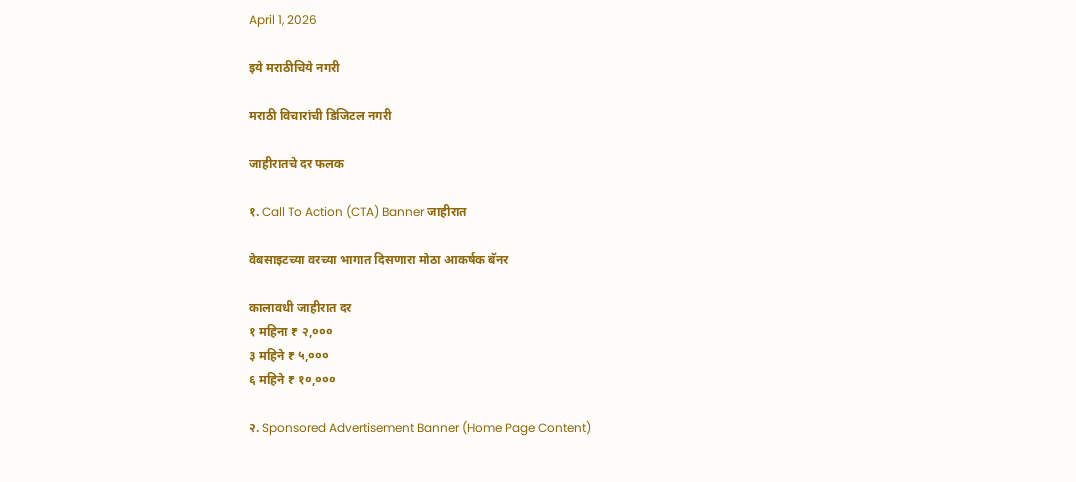April 1, 2026

इये मराठीचिये नगरी

मराठी विचारांची डिजिटल नगरी

जाहीरातचे दर फलक

१. Call To Action (CTA) Banner जाहीरात

वेबसाइटच्या वरच्या भागात दिसणारा मोठा आकर्षक बॅनर

कालावधी जाहीरात दर
१ महिना ₹ २,०००
३ महिने ₹ ५,०००
६ महिने ₹ १०,०००

२. Sponsored Advertisement Banner (Home Page Content)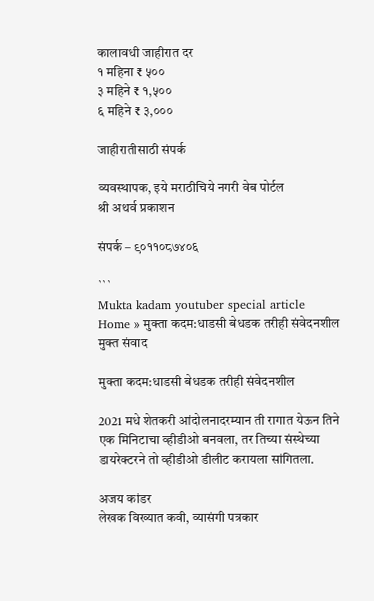कालावधी जाहीरात दर
१ महिना ₹ ५००
३ महिने ₹ १,५००
६ महिने ₹ ३,०००

जाहीरातीसाठी संपर्क

व्यवस्थापक, इये मराठीचिये नगरी वेब पोर्टल
श्री अथर्व प्रकाशन

संपर्क – ९०११०८७४०६

```
Mukta kadam youtuber special article
Home » मुक्ता कदम:धाडसी बेधडक तरीही संवेदनशील
मुक्त संवाद

मुक्ता कदम:धाडसी बेधडक तरीही संवेदनशील

2021 मधे शेतकरी आंदोलनादरम्यान ती रागात येऊन तिने एक मिनिटाचा व्हीडीओ बनवला, तर तिच्या संस्थेच्या डायरेक्टरने तो व्हीडीओ डीलीट करायला सांगितला.

अजय कांडर
लेखक विख्यात कवी, व्यासंगी पत्रकार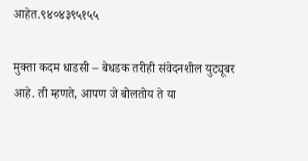आहेत.९४०४३९५१५५

मुक्ता कदम धाडसी – बेधडक तरीही संवेदनशील युट्यूबर आहे. ती म्हणते, आपण जे बोलतोय ते या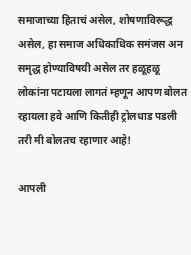समाजाच्या हिताचं असेल, शोषणाविरूद्ध असेल, हा समाज अधिकाधिक समंजस अन समृद्ध होण्याविषयी असेल तर हळूहळू लोकांना पटायला लागतं म्हणून आपण बोलत रहायला हवे आणि कितीही ट्रोलधाड पडली तरी मी बोलतच रहाणार आहे!

आपली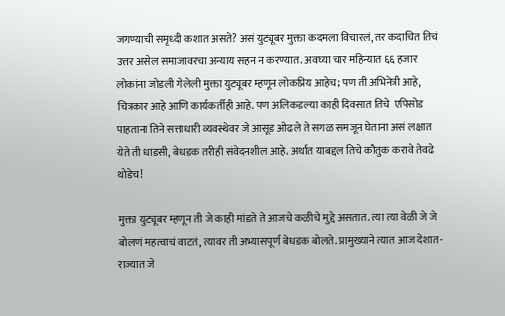जगण्याची समृध्दी कशात असते? असं युट्यूबर मुक्ता कदमला विचारलं, तर कदाचित तिचं उत्तर असेल समाजावरचा अन्याय सहन न करण्यात. अवघ्या चार महिन्यात ६६ हजार लोकांना जोडली गेलेली मुक्ता युट्यूबर म्हणून लोकप्रिय आहेच; पण ती अभिनेत्री आहे, चित्रकार आहे आणि कार्यकर्तीही आहे. पण अलिकडल्या काही दिवसात तिचे  एपिसोड पाहताना तिने सत्ताधारी व्यवस्थेवर जे आसूड ओढले ते सगळ समजून घेताना असं लक्षात येते ती धाडसी, बेधडक तरीही संवेदनशील आहे. अर्थात याबद्दल तिचे कौतुक करावे तेवढे थोडेच!

मुक्ता युट्यूबर म्हणून ती जे काही मांडते ते आजचे कळीचे मुद्दे असतात. त्या त्या वेळी जे जे बोलणं महत्वाचं वाटतं, त्यावर ती अभ्यासपूर्ण बेधडक बोलते. प्रामुख्याने त्यात आज देशात-  राज्यात जे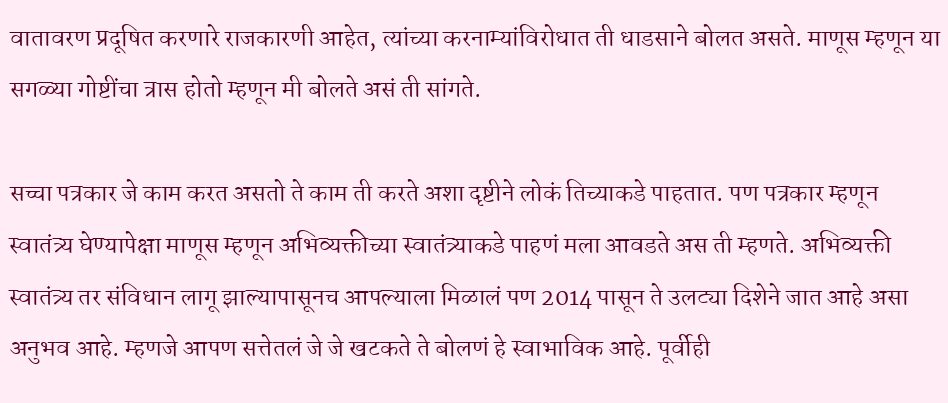वातावरण प्रदूषित करणारे राजकारणी आहेत, त्यांच्या करनाम्यांविरोधात ती धाडसाने बोलत असते. माणूस म्हणून या सगळ्या गोष्टींचा त्रास होतो म्हणून मी बोलते असं ती सांगते.

सच्चा पत्रकार जे काम करत असतो ते काम ती करते अशा दृष्टीने लोकं तिच्याकडे पाहतात. पण पत्रकार म्हणून स्वातंत्र्य घेण्यापेक्षा माणूस म्हणून अभिव्यक्तीच्या स्वातंत्र्याकडे पाहणं मला आवडते अस ती म्हणते. अभिव्यक्ती स्वातंत्र्य तर संविधान लागू झाल्यापासूनच आपल्याला मिळालं पण 2014 पासून ते उलट्या दिशेने जात आहे असा अनुभव आहे. म्हणजे आपण सत्तेतलं जे जे खटकते ते बोलणं हे स्वाभाविक आहे. पूर्वीही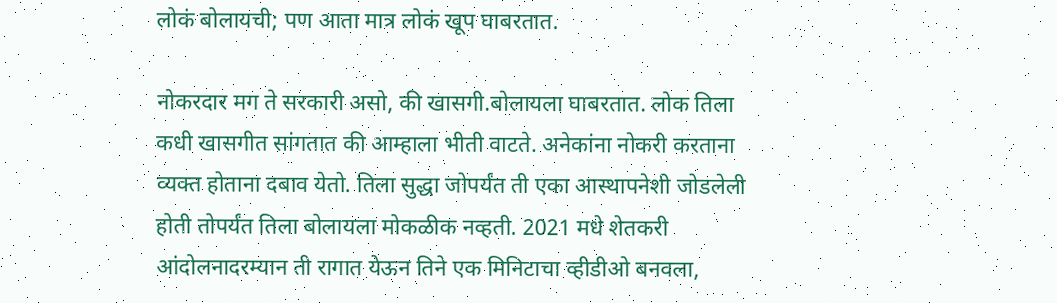लोकं बोलायची; पण आता मात्र लोकं खूप घाबरतात.

नोकरदार मग ते सरकारी असो, की खासगी.बोलायला घाबरतात. लोक तिला कधी खासगीत सांगतात की आम्हाला भीती वाटते. अनेकांना नोकरी करताना व्यक्त होताना दबाव येतो. तिला सुद्धा जोपर्यंत ती एका आस्थापनेशी जोडलेली होती तोपर्यंत तिला बोलायला मोकळीक नव्हती. 2021 मधे शेतकरी आंदोलनादरम्यान ती रागात येऊन तिने एक मिनिटाचा व्हीडीओ बनवला,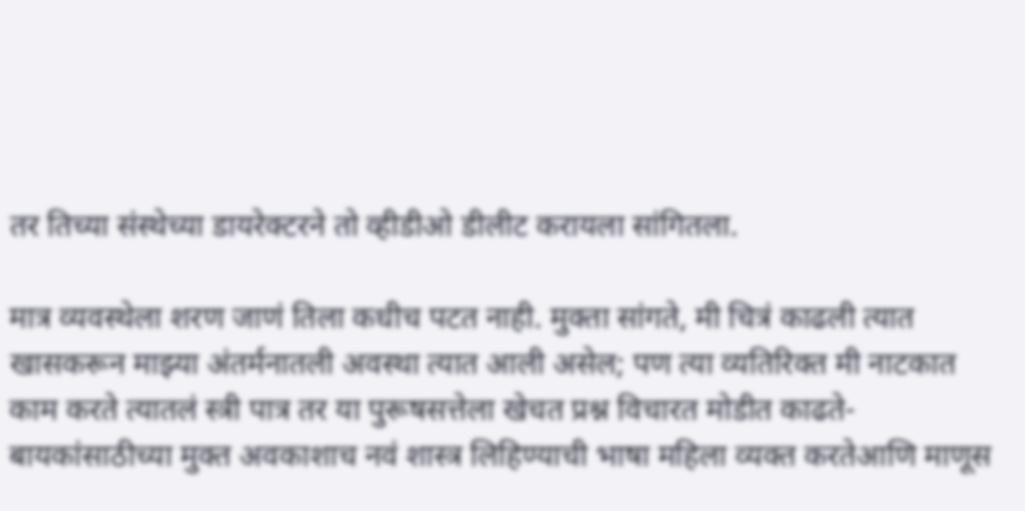तर तिच्या संस्थेच्या डायरेक्टरने तो व्हीडीओ डीलीट करायला सांगितला.

मात्र व्यवस्थेला शरण जाणं तिला कधीच पटत नाही. मुक्ता सांगते, मी चित्रं काढली त्यात खासकरून माझ्या अंतर्मनातली अवस्था त्यात आली असेल; पण त्या व्यतिरिक्त मी नाटकात काम करते त्यातलं स्त्री पात्र तर या पुरूषसत्तेला खेचत प्रश्न विचारत मोडीत काढते-  बायकांसाठीच्या मुक्त अवकाशाच नवं शास्त्र लिहिण्याची भाषा महिला व्यक्त करतेआणि माणूस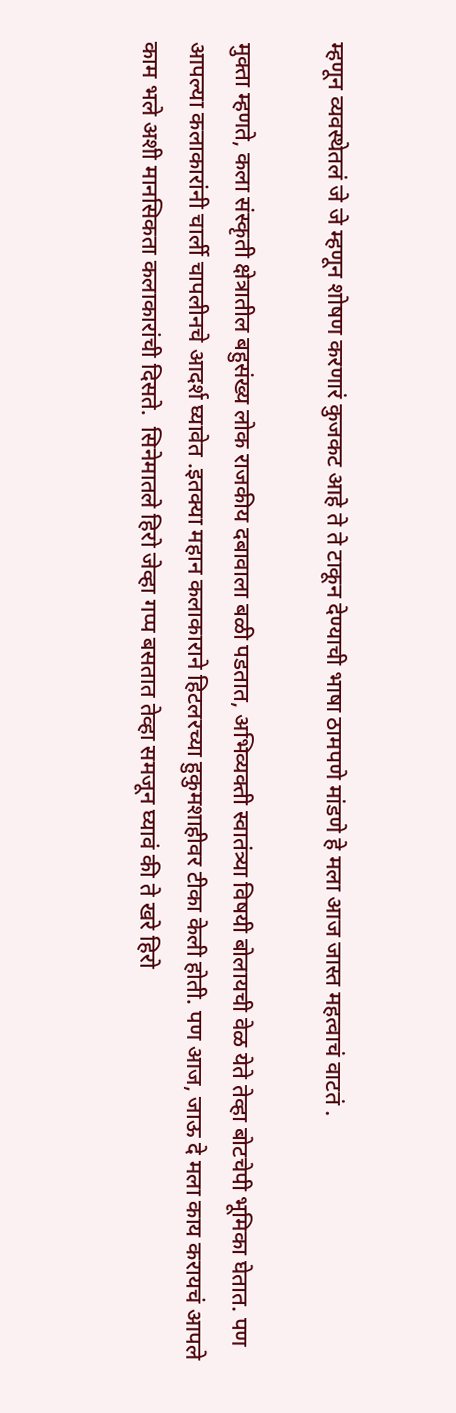म्हणून व्यवस्थेतलं जे जे म्हणून शोषण करणारं कुजकट आहे ते ते टाकून देण्याची भाषा ठामपणे मांडणे हे मला आज जास्त महत्वाचं वाटतं .

मुक्ता म्हणते, कला संस्कृती क्षेत्रातील बहुसंख्य लोक राजकीय दबावाला बळी पडतात, अभिव्यक्ती स्वातंत्र्या विषयी बोलायची वेळ येते तेव्हा बोटचेपी भूमिका घेतात. पण आपल्या कलाकारांनी चार्ली चापलीनचे आदर्श घ्यावेत .इतक्या महान कलाकाराने हिटलरच्या हुकुमशाहीवर टीका केली होती. पण आज, जाऊ दे मला काय करायचं आपले काम भले अशी मानसिकता कलाकारांची दिसते.  सिनेमातले हिरो जेव्हा गप्प बसतात तेव्हा समजून घ्यावं की ते खरे हिरो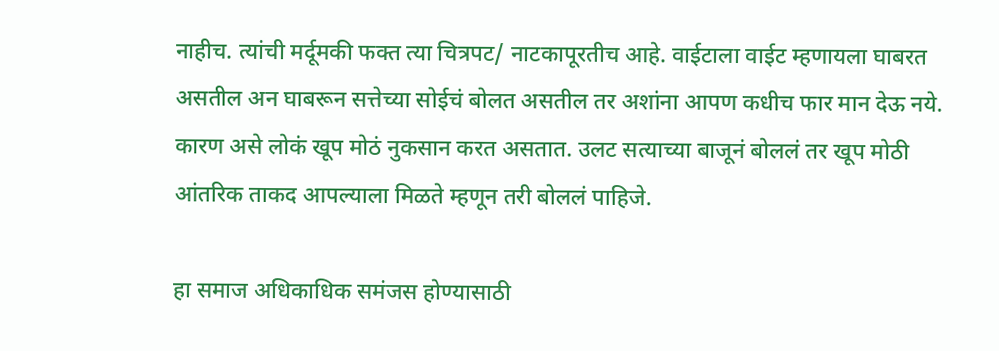नाहीच. त्यांची मर्दूमकी फक्त त्या चित्रपट/ नाटकापूरतीच आहे. वाईटाला वाईट म्हणायला घाबरत असतील अन घाबरून सत्तेच्या सोईचं बोलत असतील तर अशांना आपण कधीच फार मान देऊ नये. कारण असे लोकं खूप मोठं नुकसान करत असतात. उलट सत्याच्या बाजूनं बोललं तर खूप मोठी आंतरिक ताकद आपल्याला मिळते म्हणून तरी बोललं पाहिजे.

हा समाज अधिकाधिक समंजस होण्यासाठी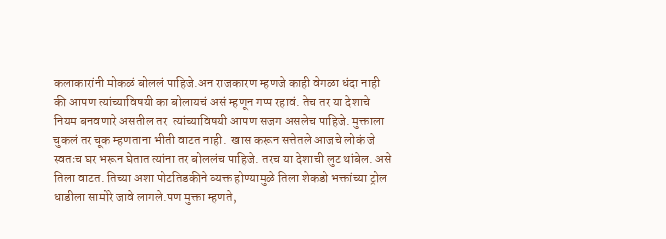कलाकारांनी मोकळं बोललं पाहिजे.अन राजकारण म्हणजे काही वेगळा धंदा नाही की आपण त्यांच्याविषयी का बोलायचं असं म्हणून गप्प रहावं. तेच तर या देशाचे नियम बनवणारे असतील तर  त्यांच्याविषयी आपण सजग असलेच पाहिजे. मुक्ताला चुकलं तर चूक म्हणताना भीती वाटत नाही.  खास करून सत्तेतले आजचे लोकं जे स्वतःच घर भरून घेतात त्यांना तर बोललंच पाहिजे. तरच या देशाची लुट थांबेल. असे तिला वाटत. तिच्या अशा पोटतिडकीने व्यक्त होण्यामुळे तिला शेकडो भक्तांच्या ट्रोल धाडीला सामोरे जावे लागले.पण मुक्ता म्हणते,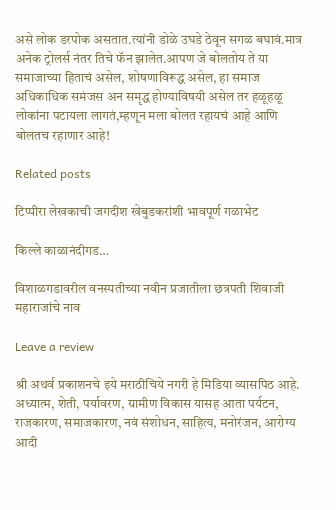असे लोक डरपोक असतात.त्यांनी डोळे उघडे ठेवून सगळ बघावं.मात्र अनेक ट्रोलर्स नंतर तिचे फॅन झालेत.आपण जे बोलतोय ते या समाजाच्या हिताचं असेल, शोषणाविरूद्ध असेल, हा समाज अधिकाधिक समंजस अन समृद्ध होण्याविषयी असेल तर हळूहळू लोकांना पटायला लागतं,म्हणून मला बोलत रहायचं आहे आणि बोलतच रहाणार आहे!

Related posts

टिप्पीरा लेखकाची जगदीश खेबुडकरांशी भावपूर्ण गळाभेट

किल्ले काळानंदीगड…

विशाळगडावरील वनस्पतीच्या नवीन प्रजातीला छत्रपती शिवाजी महाराजांचे नाव

Leave a review

श्री अथर्व प्रकाशनचे इये मराठीचिये नगरी हे मिडिया व्यासपिठ आहे. अध्यात्म, शेती, पर्यावरण, ग्रामीण विकास यासह आता पर्यटन, राजकारण, समाजकारण, नवं संशोधन, साहित्य, मनोरंजन, आरोग्य आदी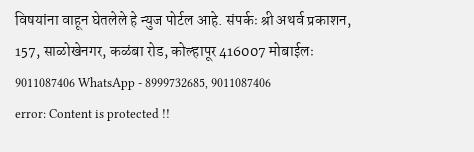विषयांना वाहून घेतलेले हे न्युज पोर्टल आहे. संपर्कः श्री अथर्व प्रकाशन, 157, साळोखेनगर, कळंबा रोड, कोल्हापूर 416007 मोबाईलः 9011087406 WhatsApp - 8999732685, 9011087406
error: Content is protected !!